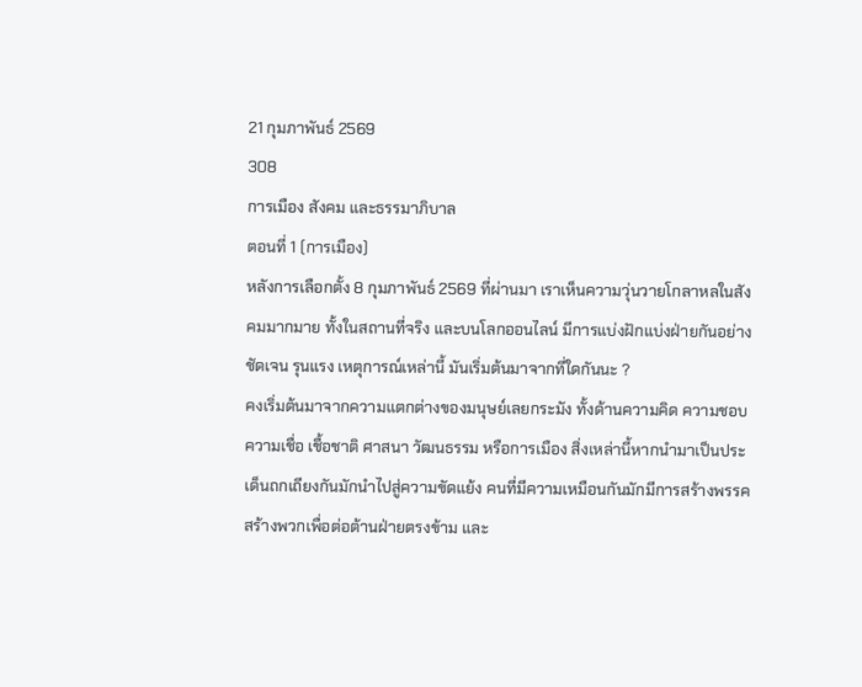21 กุมภาพันธ์ 2569
308
การเมือง สังคม และธรรมาภิบาล
ตอนที่ 1 (การเมือง)
หลังการเลือกตั้ง 8 กุมภาพันธ์ 2569 ที่ผ่านมา เราเห็นความวุ่นวายโกลาหลในสังคมมากมาย ทั้งในสถานที่จริง และบนโลกออนไลน์ มีการแบ่งฝักแบ่งฝ่ายกันอย่างชัดเจน รุนแรง เหตุการณ์เหล่านี้ มันเริ่มต้นมาจากที่ใดกันนะ ?
คงเริ่มต้นมาจากความแตกต่างของมนุษย์เลยกระมัง ทั้งด้านความคิด ความชอบ ความเชื่อ เชื้อชาติ ศาสนา วัฒนธรรม หรือการเมือง สิ่งเหล่านี้หากนำมาเป็นประเด็นถกเถียงกันมักนำไปสู่ความขัดแย้ง คนที่มีความเหมือนกันมักมีการสร้างพรรคสร้างพวกเพื่อต่อต้านฝ่ายตรงข้าม และ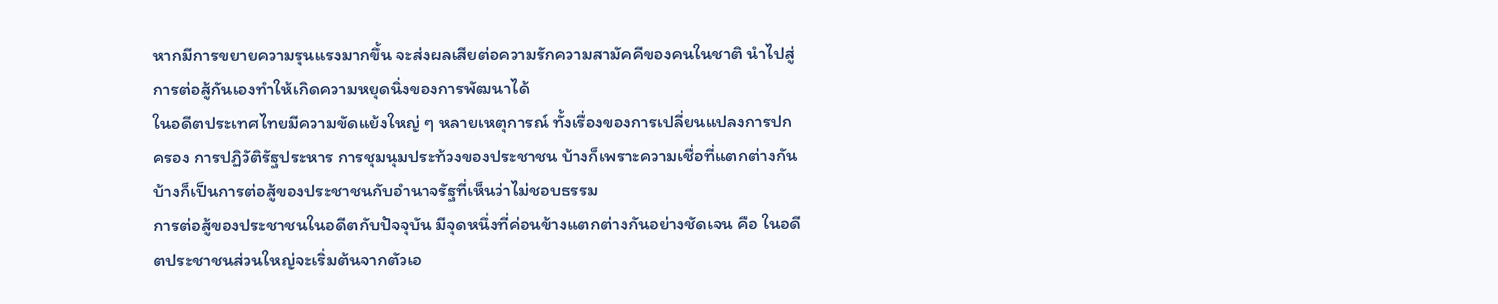หากมีการขยายความรุนแรงมากขึ้น จะส่งผลเสียต่อความรักความสามัคคีของคนในชาติ นำไปสู่การต่อสู้กันเองทำให้เกิดความหยุดนิ่งของการพัฒนาได้
ในอดีตประเทศไทยมีความขัดแย้งใหญ่ ๆ หลายเหตุการณ์ ทั้งเรื่องของการเปลี่ยนแปลงการปกครอง การปฏิวัติรัฐประหาร การชุมนุมประท้วงของประชาชน บ้างก็เพราะความเชื่อที่แตกต่างกัน บ้างก็เป็นการต่อสู้ของประชาชนกับอำนาจรัฐที่เห็นว่าไม่ชอบธรรม
การต่อสู้ของประชาชนในอดีตกับปัจจุบัน มีจุดหนึ่งที่ค่อนข้างแตกต่างกันอย่างชัดเจน คือ ในอดีตประชาชนส่วนใหญ่จะเริ่มต้นจากตัวเอ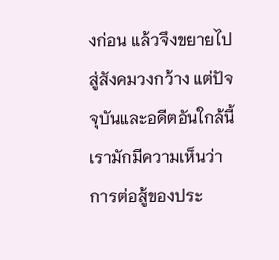งก่อน แล้วจึงขยายไปสู่สังคมวงกว้าง แต่ปัจจุบันและอดีตอันใกล้นี้ เรามักมีความเห็นว่าการต่อสู้ของประ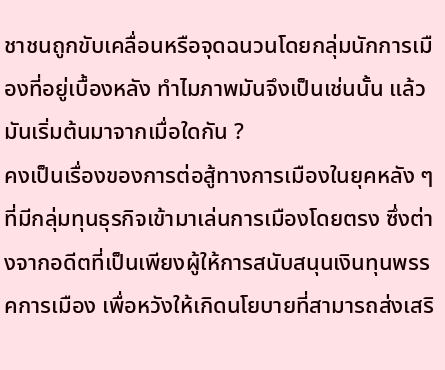ชาชนถูกขับเคลื่อนหรือจุดฉนวนโดยกลุ่มนักการเมืองที่อยู่เบื้องหลัง ทำไมภาพมันจึงเป็นเช่นนั้น แล้วมันเริ่มต้นมาจากเมื่อใดกัน ?
คงเป็นเรื่องของการต่อสู้ทางการเมืองในยุคหลัง ๆ ที่มีกลุ่มทุนธุรกิจเข้ามาเล่นการเมืองโดยตรง ซึ่งต่างจากอดีตที่เป็นเพียงผู้ให้การสนับสนุนเงินทุนพรรคการเมือง เพื่อหวังให้เกิดนโยบายที่สามารถส่งเสริ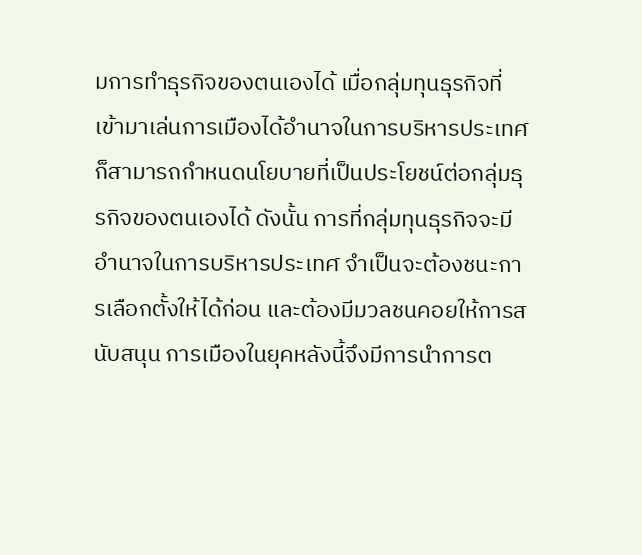มการทำธุรกิจของตนเองได้ เมื่อกลุ่มทุนธุรกิจที่เข้ามาเล่นการเมืองได้อำนาจในการบริหารประเทศ ก็สามารถกำหนดนโยบายที่เป็นประโยชน์ต่อกลุ่มธุรกิจของตนเองได้ ดังนั้น การที่กลุ่มทุนธุรกิจจะมีอำนาจในการบริหารประเทศ จำเป็นจะต้องชนะการเลือกตั้งให้ได้ก่อน และต้องมีมวลชนคอยให้การสนับสนุน การเมืองในยุคหลังนี้จึงมีการนำการต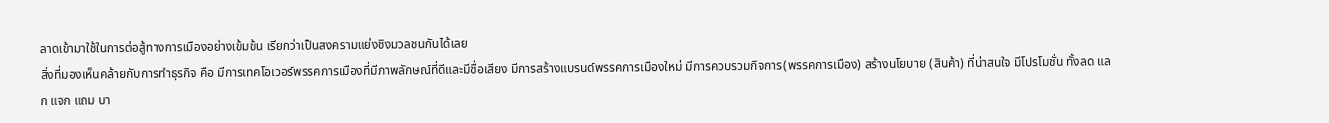ลาดเข้ามาใช้ในการต่อสู้ทางการเมืองอย่างเข้มข้น เรียกว่าเป็นสงครามแย่งชิงมวลชนกันได้เลย
สิ่งที่มองเห็นคล้ายกับการทำธุรกิจ คือ มีการเทคโอเวอร์พรรคการเมืองที่มีภาพลักษณ์ที่ดีและมีชื่อเสียง มีการสร้างแบรนด์พรรคการเมืองใหม่ มีการควบรวมกิจการ(พรรคการเมือง) สร้างนโยบาย (สินค้า) ที่น่าสนใจ มีโปรโมชั่น ทั้งลด แลก แจก แถม บา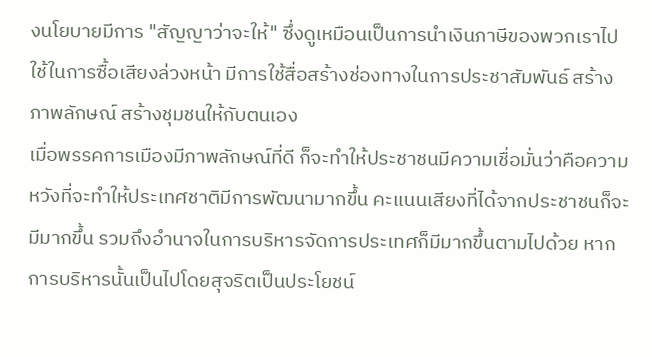งนโยบายมีการ "สัญญาว่าจะให้" ซึ่งดูเหมือนเป็นการนำเงินภาษีของพวกเราไปใช้ในการซื้อเสียงล่วงหน้า มีการใช้สื่อสร้างช่องทางในการประชาสัมพันธ์ สร้างภาพลักษณ์ สร้างชุมชนให้กับตนเอง
เมื่อพรรคการเมืองมีภาพลักษณ์ที่ดี ก็จะทำให้ประชาชนมีความเชื่อมั่นว่าคือความหวังที่จะทำให้ประเทศชาติมีการพัฒนามากขึ้น คะแนนเสียงที่ได้จากประชาชนก็จะมีมากขึ้น รวมถึงอำนาจในการบริหารจัดการประเทศก็มีมากขึ้นตามไปด้วย หากการบริหารนั้นเป็นไปโดยสุจริตเป็นประโยชน์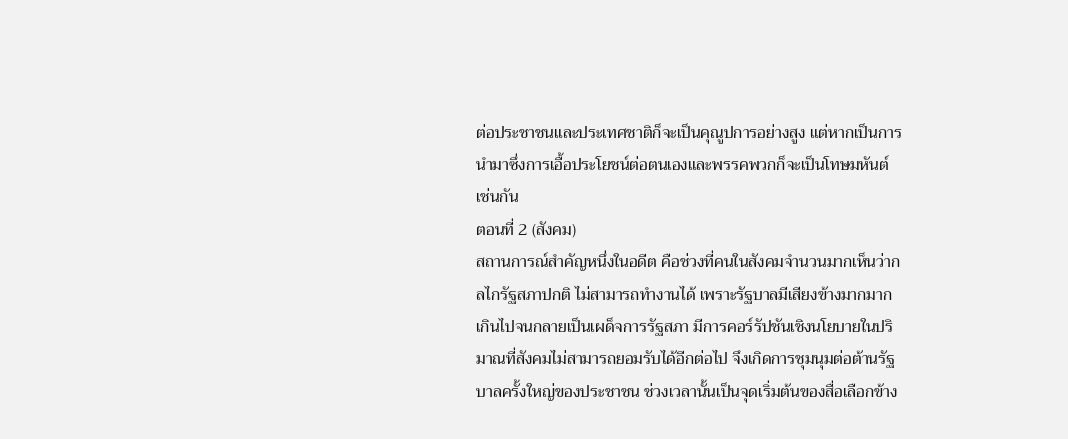ต่อประชาชนและประเทศชาติก็จะเป็นคุณูปการอย่างสูง แต่หากเป็นการนำมาซึ่งการเอื้อประโยชน์ต่อตนเองและพรรคพวกก็จะเป็นโทษมหันต์ เช่นกัน
ตอนที่ 2 (สังคม)
สถานการณ์สำคัญหนึ่งในอดีต คือช่วงที่คนในสังคมจำนวนมากเห็นว่ากลไกรัฐสภาปกติ ไม่สามารถทำงานได้ เพราะรัฐบาลมีเสียงข้างมากมากเกินไปจนกลายเป็นเผด็จการรัฐสภา มีการคอร์รัปชันเชิงนโยบายในปริมาณที่สังคมไม่สามารถยอมรับได้อีกต่อไป จึงเกิดการชุมนุมต่อต้านรัฐบาลครั้งใหญ่ของประชาชน ช่วงเวลานั้นเป็นจุดเริ่มต้นของสื่อเลือกข้าง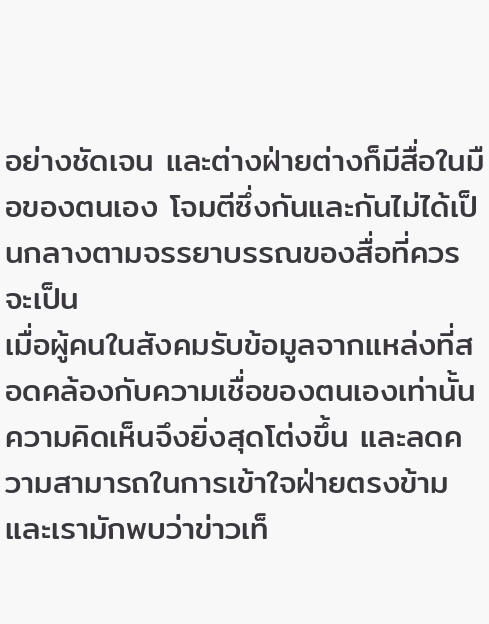อย่างชัดเจน และต่างฝ่ายต่างก็มีสื่อในมือของตนเอง โจมตีซึ่งกันและกันไม่ได้เป็นกลางตามจรรยาบรรณของสื่อที่ควรจะเป็น
เมื่อผู้คนในสังคมรับข้อมูลจากแหล่งที่สอดคล้องกับความเชื่อของตนเองเท่านั้น ความคิดเห็นจึงยิ่งสุดโต่งขึ้น และลดความสามารถในการเข้าใจฝ่ายตรงข้าม และเรามักพบว่าข่าวเท็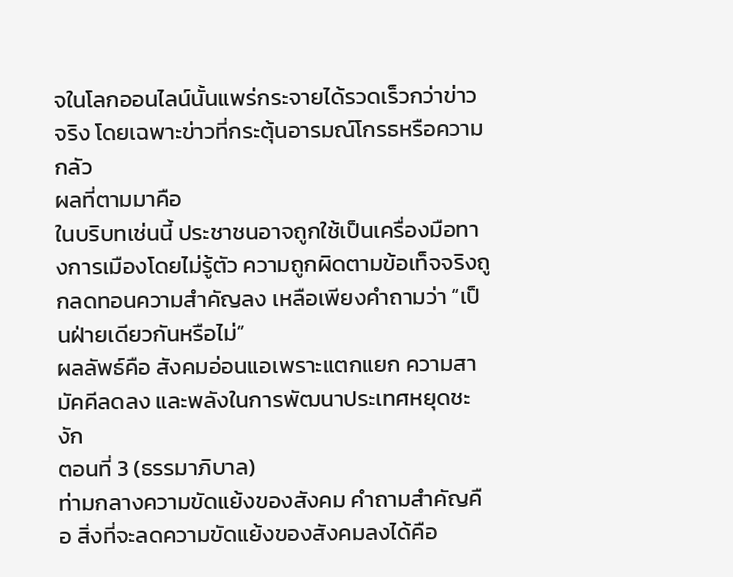จในโลกออนไลน์นั้นแพร่กระจายได้รวดเร็วกว่าข่าวจริง โดยเฉพาะข่าวที่กระตุ้นอารมณ์โกรธหรือความกลัว
ผลที่ตามมาคือ
ในบริบทเช่นนี้ ประชาชนอาจถูกใช้เป็นเครื่องมือทางการเมืองโดยไม่รู้ตัว ความถูกผิดตามข้อเท็จจริงถูกลดทอนความสำคัญลง เหลือเพียงคำถามว่า “เป็นฝ่ายเดียวกันหรือไม่”
ผลลัพธ์คือ สังคมอ่อนแอเพราะแตกแยก ความสามัคคีลดลง และพลังในการพัฒนาประเทศหยุดชะงัก
ตอนที่ 3 (ธรรมาภิบาล)
ท่ามกลางความขัดแย้งของสังคม คำถามสำคัญคือ สิ่งที่จะลดความขัดแย้งของสังคมลงได้คือ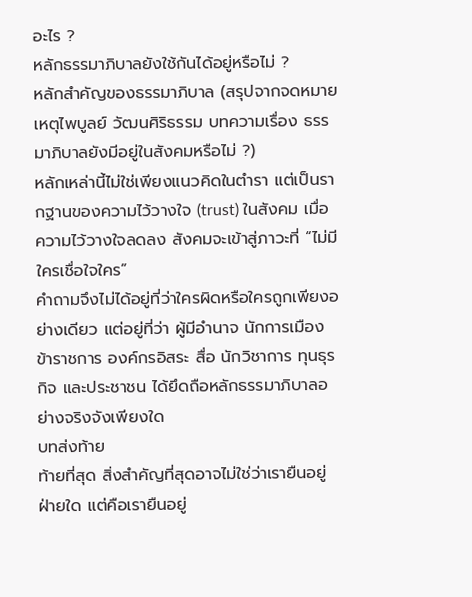อะไร ?
หลักธรรมาภิบาลยังใช้กันได้อยู่หรือไม่ ?
หลักสำคัญของธรรมาภิบาล (สรุปจากจดหมายเหตุไพบูลย์ วัฒนศิริธรรม บทความเรื่อง ธรรมาภิบาลยังมีอยู่ในสังคมหรือไม่ ?)
หลักเหล่านี้ไม่ใช่เพียงแนวคิดในตำรา แต่เป็นรากฐานของความไว้วางใจ (trust) ในสังคม เมื่อความไว้วางใจลดลง สังคมจะเข้าสู่ภาวะที่ “ไม่มีใครเชื่อใจใคร”
คำถามจึงไม่ได้อยู่ที่ว่าใครผิดหรือใครถูกเพียงอย่างเดียว แต่อยู่ที่ว่า ผู้มีอำนาจ นักการเมือง ข้าราชการ องค์กรอิสระ สื่อ นักวิชาการ ทุนธุรกิจ และประชาชน ได้ยึดถือหลักธรรมาภิบาลอย่างจริงจังเพียงใด
บทส่งท้าย
ท้ายที่สุด สิ่งสำคัญที่สุดอาจไม่ใช่ว่าเรายืนอยู่ฝ่ายใด แต่คือเรายืนอยู่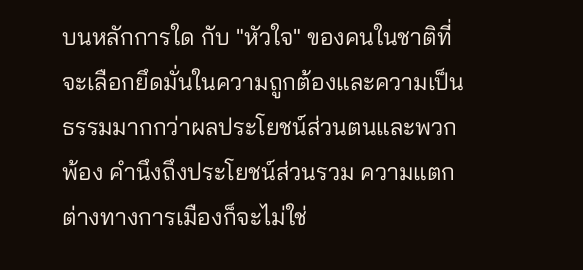บนหลักการใด กับ "หัวใจ" ของคนในชาติที่จะเลือกยึดมั่นในความถูกต้องและความเป็นธรรมมากกว่าผลประโยชน์ส่วนตนและพวกพ้อง คำนึงถึงประโยชน์ส่วนรวม ความแตกต่างทางการเมืองก็จะไม่ใช่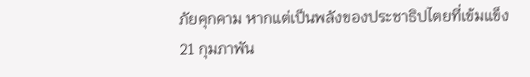ภัยคุกคาม หากแต่เป็นพลังของประชาธิปไตยที่เข้มแข็ง
21 กุมภาพัน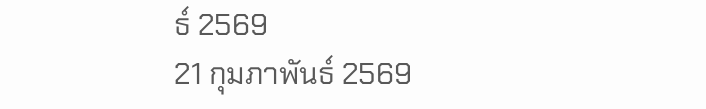ธ์ 2569
21 กุมภาพันธ์ 2569